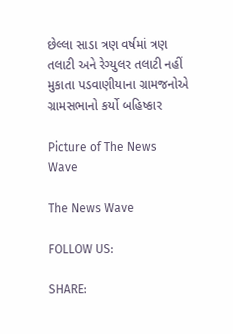છેલ્લા સાડા ત્રણ વર્ષમાં ત્રણ તલાટી અને રેગ્યુલર તલાટી નહીં મુકાતા પડવાણીયાના ગ્રામજનોએ ગ્રામસભાનો કર્યો બહિષ્કાર

Picture of The News Wave

The News Wave

FOLLOW US:

SHARE: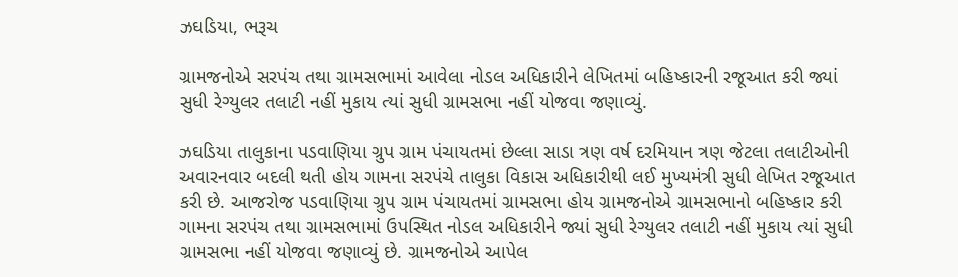ઝઘડિયા, ભરૂચ

ગ્રામજનોએ સરપંચ તથા ગ્રામસભામાં આવેલા નોડલ અધિકારીને લેખિતમાં બહિષ્કારની રજૂઆત કરી જ્યાં સુધી રેગ્યુલર તલાટી નહીં મુકાય ત્યાં સુધી ગ્રામસભા નહીં યોજવા જણાવ્યું.

ઝઘડિયા તાલુકાના પડવાણિયા ગ્રુપ ગ્રામ પંચાયતમાં છેલ્લા સાડા ત્રણ વર્ષ દરમિયાન ત્રણ જેટલા તલાટીઓની અવારનવાર બદલી થતી હોય ગામના સરપંચે તાલુકા વિકાસ અધિકારીથી લઈ મુખ્યમંત્રી સુધી લેખિત રજૂઆત કરી છે. આજરોજ પડવાણિયા ગ્રુપ ગ્રામ પંચાયતમાં ગ્રામસભા હોય ગ્રામજનોએ ગ્રામસભાનો બહિષ્કાર કરી ગામના સરપંચ તથા ગ્રામસભામાં ઉપસ્થિત નોડલ અધિકારીને જ્યાં સુધી રેગ્યુલર તલાટી નહીં મુકાય ત્યાં સુધી ગ્રામસભા નહીં યોજવા જણાવ્યું છે. ગ્રામજનોએ આપેલ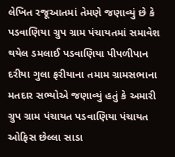લેખિત રજૂઆતમાં તેમણે જણાવ્યું છે કે પડવાણિયા ગ્રુપ ગ્રામ પંચાયતમાં સમાવેશ થયેલ ડમલાઈ પડવાણિયા પીપળીપાન દરીયા ગુલા ફરીયાના તમામ ગ્રામસભાના મતદાર સભ્યોએ જણાવ્યું હતું કે અમારી ગ્રુપ ગ્રામ પંચાયત પડવાણિયા પંચાયત ઓફિસ છેલ્લા સાડા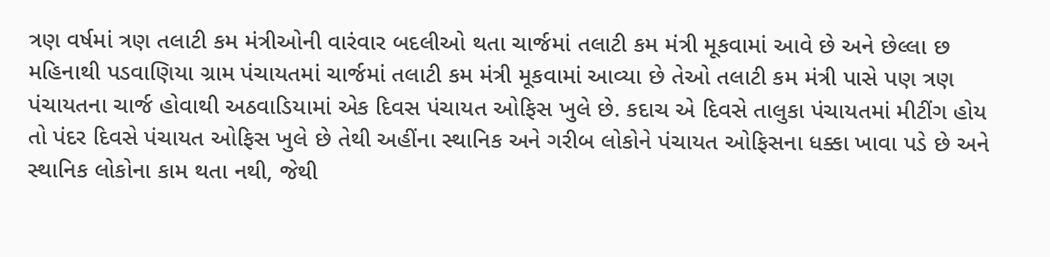ત્રણ વર્ષમાં ત્રણ તલાટી કમ મંત્રીઓની વારંવાર બદલીઓ થતા ચાર્જમાં તલાટી કમ મંત્રી મૂકવામાં આવે છે અને છેલ્લા છ મહિનાથી પડવાણિયા ગ્રામ પંચાયતમાં ચાર્જમાં તલાટી કમ મંત્રી મૂકવામાં આવ્યા છે તેઓ તલાટી કમ મંત્રી પાસે પણ ત્રણ પંચાયતના ચાર્જ હોવાથી અઠવાડિયામાં એક દિવસ પંચાયત ઓફિસ ખુલે છે. કદાચ એ દિવસે તાલુકા પંચાયતમાં મીટીંગ હોય તો પંદર દિવસે પંચાયત ઓફિસ ખુલે છે તેથી અહીંના સ્થાનિક અને ગરીબ લોકોને પંચાયત ઓફિસના ધક્કા ખાવા પડે છે અને સ્થાનિક લોકોના કામ થતા નથી, જેથી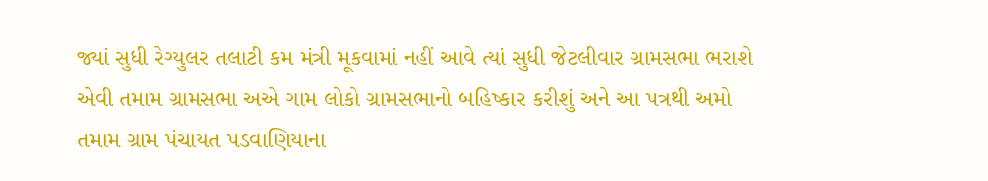જ્યાં સુધી રેગ્યુલર તલાટી કમ મંત્રી મૂકવામાં નહીં આવે ત્યાં સુધી જેટલીવાર ગ્રામસભા ભરાશે એવી તમામ ગ્રામસભા અએ ગામ લોકો ગ્રામસભાનો બહિષ્કાર કરીશું અને આ પત્રથી અમો તમામ ગ્રામ પંચાયત પડવાણિયાના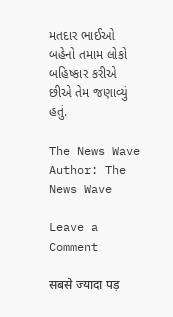મતદાર ભાઈઓ બહેનો તમામ લોકો બહિષ્કાર કરીએ છીએ તેમ જણાવ્યું હતું.

The News Wave
Author: The News Wave

Leave a Comment

सबसे ज्यादा पड़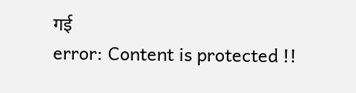गई
error: Content is protected !!